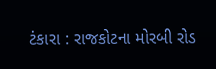ટંકારા : રાજકોટના મોરબી રોડ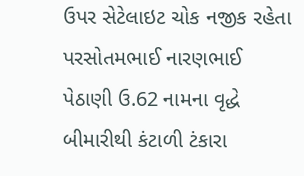ઉપર સેટેલાઇટ ચોક નજીક રહેતા પરસોતમભાઈ નારણભાઈ પેઠાણી ઉ.62 નામના વૃદ્ધે બીમારીથી કંટાળી ટંકારા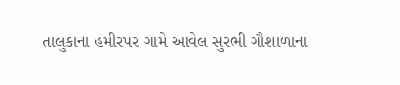તાલુકાના હમીરપર ગામે આવેલ સુરભી ગૌશાળાના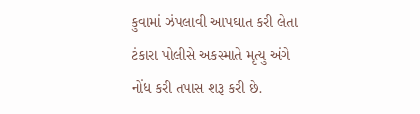કુવામાં ઝંપલાવી આપઘાત કરી લેતા ટંકારા પોલીસે અકસ્માતે મૃત્યુ અંગે નોંધ કરી તપાસ શરૂ કરી છે.